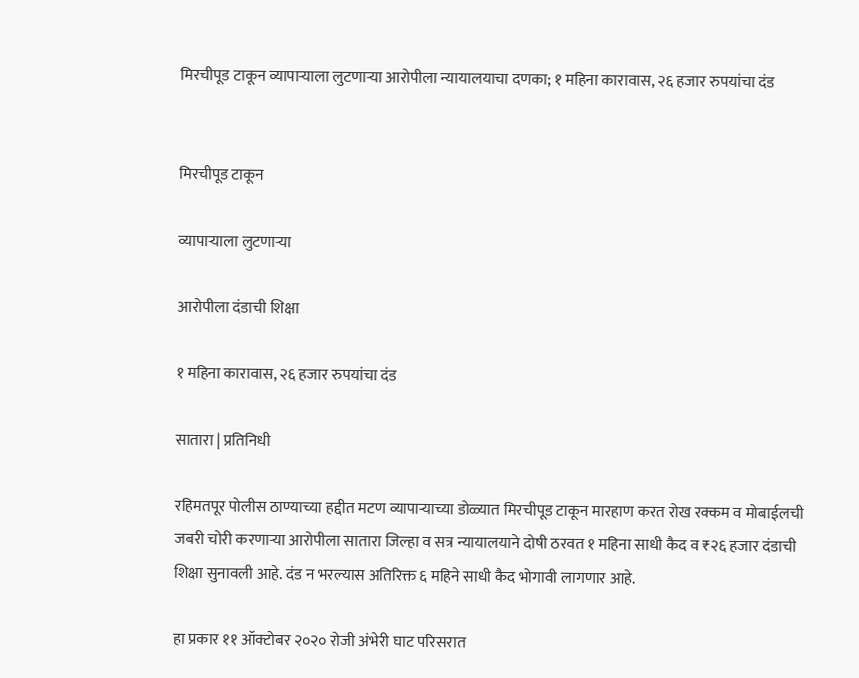मिरचीपूड टाकून व्यापाऱ्याला लुटणाऱ्या आरोपीला न्यायालयाचा दणका; १ महिना कारावास, २६ हजार रुपयांचा दंड


मिरचीपूड टाकून

व्यापाऱ्याला लुटणाऱ्या

आरोपीला दंडाची शिक्षा

१ महिना कारावास, २६ हजार रुपयांचा दंड

सातारा | प्रतिनिधी

रहिमतपूर पोलीस ठाण्याच्या हद्दीत मटण व्यापाऱ्याच्या डोळ्यात मिरचीपूड टाकून मारहाण करत रोख रक्कम व मोबाईलची जबरी चोरी करणाऱ्या आरोपीला सातारा जिल्हा व सत्र न्यायालयाने दोषी ठरवत १ महिना साधी कैद व ₹२६ हजार दंडाची शिक्षा सुनावली आहे. दंड न भरल्यास अतिरिक्त ६ महिने साधी कैद भोगावी लागणार आहे.

हा प्रकार ११ ऑक्टोबर २०२० रोजी अंभेरी घाट परिसरात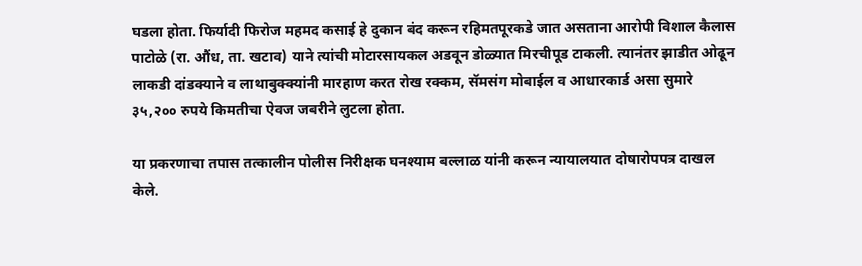घडला होता. फिर्यादी फिरोज महमद कसाई हे दुकान बंद करून रहिमतपूरकडे जात असताना आरोपी विशाल कैलास पाटोळे (रा. औंध, ता. खटाव) याने त्यांची मोटारसायकल अडवून डोळ्यात मिरचीपूड टाकली. त्यानंतर झाडीत ओढून लाकडी दांडक्याने व लाथाबुक्क्यांनी मारहाण करत रोख रक्कम, सॅमसंग मोबाईल व आधारकार्ड असा सुमारे ३५,२०० रुपये किमतीचा ऐवज जबरीने लुटला होता.

या प्रकरणाचा तपास तत्कालीन पोलीस निरीक्षक घनश्याम बल्लाळ यांनी करून न्यायालयात दोषारोपपत्र दाखल केले.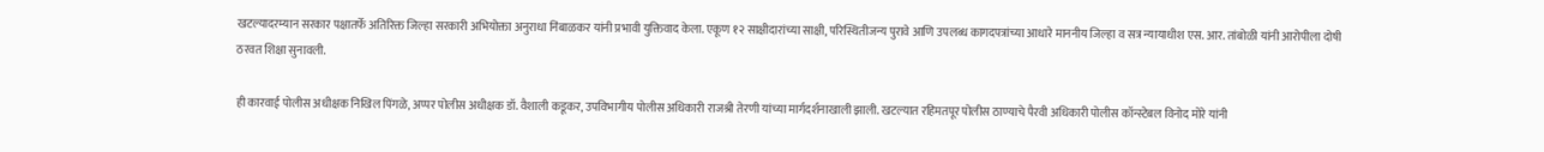खटल्यादरम्यान सरकार पक्षातर्फे अतिरिक्त जिल्हा सरकारी अभियोक्ता अनुराधा निंबाळकर यांनी प्रभावी युक्तिवाद केला. एकूण १२ साक्षीदारांच्या साक्षी, परिस्थितीजन्य पुरावे आणि उपलब्ध कागदपत्रांच्या आधारे माननीय जिल्हा व सत्र न्यायाधीश एस. आर. तांबोळी यांनी आरोपीला दोषी ठरवत शिक्षा सुनावली.

ही कारवाई पोलीस अधीक्षक निखिल पिंगळे, अप्पर पोलीस अधीक्षक डॉ. वैशाली कडूकर, उपविभागीय पोलीस अधिकारी राजश्री तेरणी यांच्या मार्गदर्शनाखाली झाली. खटल्यात रहिमतपूर पोलीस ठाण्याचे पैरवी अधिकारी पोलीस कॉन्स्टेबल विनोद मोरे यांनी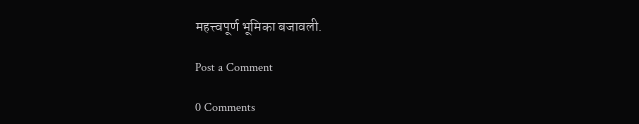महत्त्वपूर्ण भूमिका बजावली.

Post a Comment

0 Comments